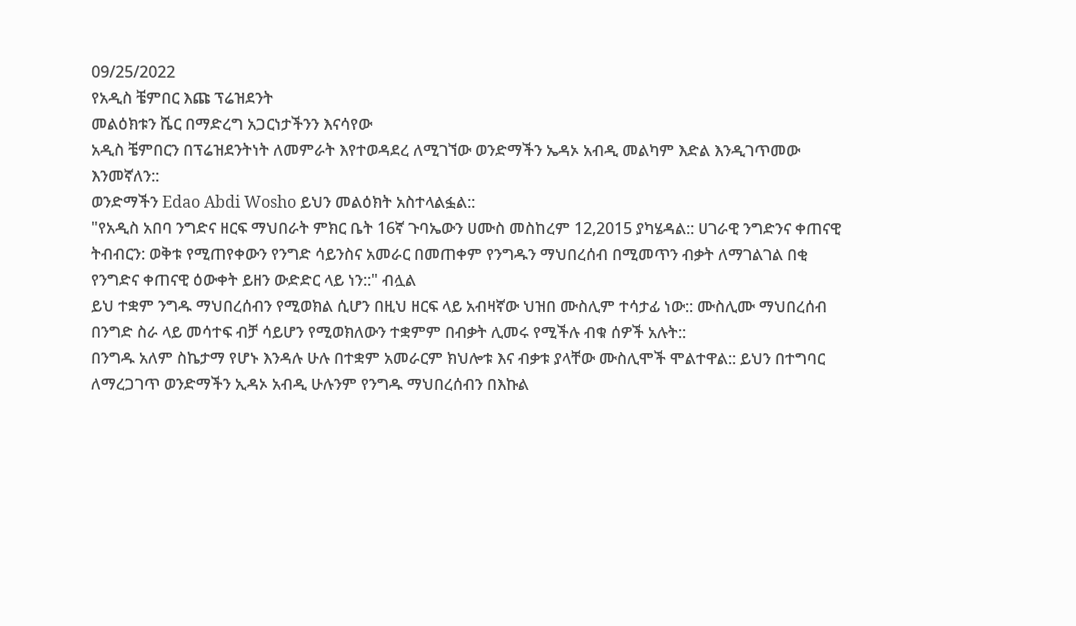09/25/2022
የአዲስ ቼምበር እጩ ፕሬዝደንት
መልዕክቱን ሼር በማድረግ አጋርነታችንን እናሳየው
አዲስ ቼምበርን በፕሬዝደንትነት ለመምራት እየተወዳደረ ለሚገኘው ወንድማችን ኤዳኦ አብዲ መልካም እድል እንዲገጥመው እንመኛለን::
ወንድማችን Edao Abdi Wosho ይህን መልዕክት አስተላልፏል::
"የአዲስ አበባ ንግድና ዘርፍ ማህበራት ምክር ቤት 16ኛ ጉባኤውን ሀሙስ መስከረም 12,2015 ያካሄዳል:: ሀገራዊ ንግድንና ቀጠናዊ ትብብርን: ወቅቱ የሚጠየቀውን የንግድ ሳይንስና አመራር በመጠቀም የንግዱን ማህበረሰብ በሚመጥን ብቃት ለማገልገል በቂ የንግድና ቀጠናዊ ዕውቀት ይዘን ውድድር ላይ ነን::" ብሏል
ይህ ተቋም ንግዱ ማህበረሰብን የሚወክል ሲሆን በዚህ ዘርፍ ላይ አብዛኛው ህዝበ ሙስሊም ተሳታፊ ነው:: ሙስሊሙ ማህበረሰብ በንግድ ስራ ላይ መሳተፍ ብቻ ሳይሆን የሚወክለውን ተቋምም በብቃት ሊመሩ የሚችሉ ብቁ ሰዎች አሉት::
በንግዱ አለም ስኬታማ የሆኑ እንዳሉ ሁሉ በተቋም አመራርም ክህሎቱ እና ብቃቱ ያላቸው ሙስሊሞች ሞልተዋል:: ይህን በተግባር ለማረጋገጥ ወንድማችን ኢዳኦ አብዲ ሁሉንም የንግዱ ማህበረሰብን በእኩል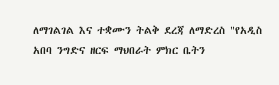ለማገልገል እና ተቋሙን ትልቅ ደረጃ ለማድረስ "የአዲስ አበባ ንግድና ዘርፍ ማህበራት ምክር ቤትን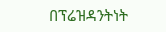በፕሬዝዳንትነት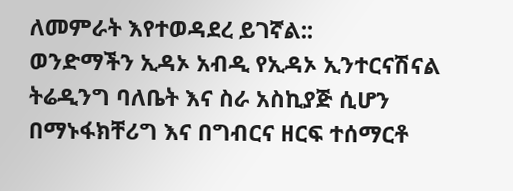ለመምራት እየተወዳደረ ይገኛል::
ወንድማችን ኢዳኦ አብዲ የኢዳኦ ኢንተርናሽናል ትሬዲንግ ባለቤት እና ስራ አስኪያጅ ሲሆን በማኑፋክቸሪግ እና በግብርና ዘርፍ ተሰማርቶ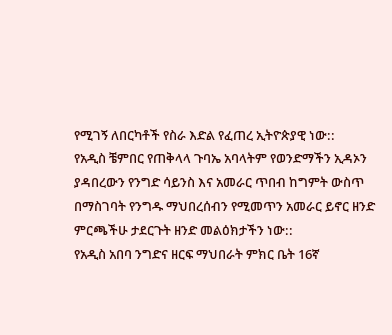የሚገኝ ለበርካቶች የስራ እድል የፈጠረ ኢትዮጵያዊ ነው::
የአዲስ ቼምበር የጠቅላላ ጉባኤ አባላትም የወንድማችን ኢዳኦን ያዳበረውን የንግድ ሳይንስ እና አመራር ጥበብ ከግምት ውስጥ በማስገባት የንግዱ ማህበረሰብን የሚመጥን አመራር ይኖር ዘንድ ምርጫችሁ ታደርጉት ዘንድ መልዕክታችን ነው::
የአዲስ አበባ ንግድና ዘርፍ ማህበራት ምክር ቤት 16ኛ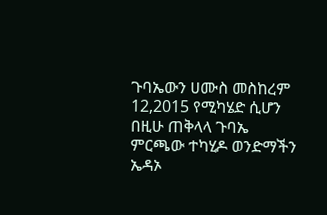ጉባኤውን ሀሙስ መስከረም 12,2015 የሚካሄድ ሲሆን በዚሁ ጠቅላላ ጉባኤ ምርጫው ተካሂዶ ወንድማችን ኤዳኦ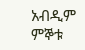አብዲም ምኞቱ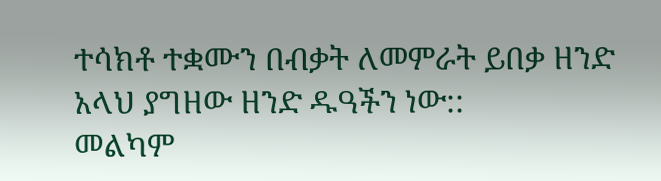ተሳክቶ ተቋሙን በብቃት ለመምራት ይበቃ ዘንድ አላህ ያግዘው ዘንድ ዱዓችን ነው::
መልካም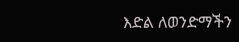እድል ለወንድማችን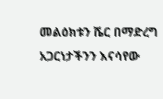መልዕክቱን ሼር በማድረግ አጋርነታችንን እናሳየው